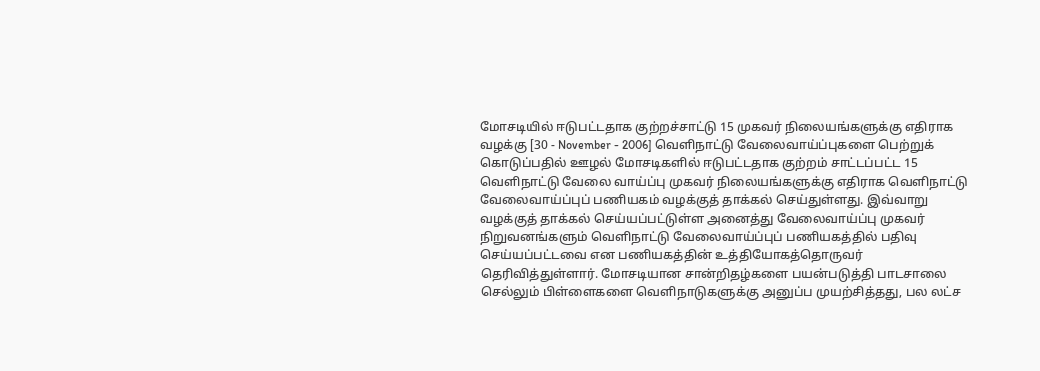மோசடியில் ஈடுபட்டதாக குற்றச்சாட்டு 15 முகவர் நிலையங்களுக்கு எதிராக வழக்கு [30 - November - 2006] வெளிநாட்டு வேலைவாய்ப்புகளை பெற்றுக் கொடுப்பதில் ஊழல் மோசடிகளில் ஈடுபட்டதாக குற்றம் சாட்டப்பட்ட 15 வெளிநாட்டு வேலை வாய்ப்பு முகவர் நிலையங்களுக்கு எதிராக வெளிநாட்டு வேலைவாய்ப்புப் பணியகம் வழக்குத் தாக்கல் செய்துள்ளது. இவ்வாறு வழக்குத் தாக்கல் செய்யப்பட்டுள்ள அனைத்து வேலைவாய்ப்பு முகவர் நிறுவனங்களும் வெளிநாட்டு வேலைவாய்ப்புப் பணியகத்தில் பதிவு செய்யப்பட்டவை என பணியகத்தின் உத்தியோகத்தொருவர் தெரிவித்துள்ளார். மோசடியான சான்றிதழ்களை பயன்படுத்தி பாடசாலை செல்லும் பிள்ளைகளை வெளிநாடுகளுக்கு அனுப்ப முயற்சித்தது, பல லட்ச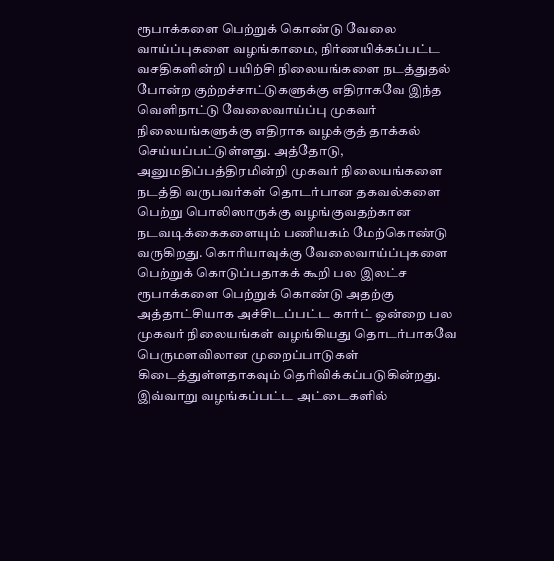ரூபாக்களை பெற்றுக் கொண்டு வேலை வாய்ப்புகளை வழங்காமை, நிர்ணயிக்கப்பட்ட வசதிகளின்றி பயிற்சி நிலையங்களை நடத்துதல் போன்ற குற்றச்சாட்டுகளுக்கு எதிராகவே இந்த வெளிநாட்டு வேலைவாய்ப்பு முகவர் நிலையங்களுக்கு எதிராக வழக்குத் தாக்கல் செய்யப்பட்டுள்ளது. அத்தோடு, அனுமதிப்பத்திரமின்றி முகவர் நிலையங்களை நடத்தி வருபவர்கள் தொடர்பான தகவல்களை பெற்று பொலிஸாருக்கு வழங்குவதற்கான நடவடிக்கைகளையும் பணியகம் மேற்கொண்டு வருகிறது. கொரியாவுக்கு வேலைவாய்ப்புகளை பெற்றுக் கொடுப்பதாகக் கூறி பல இலட்ச ரூபாக்களை பெற்றுக் கொண்டு அதற்கு அத்தாட்சியாக அச்சிடப்பட்ட கார்ட் ஒன்றை பல முகவர் நிலையங்கள் வழங்கியது தொடர்பாகவே பெருமளவிலான முறைப்பாடுகள் கிடைத்துள்ளதாகவும் தெரிவிக்கப்படுகின்றது. இவ்வாறு வழங்கப்பட்ட அட்டைகளில்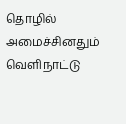தொழில் அமைச்சினதும் வெளிநாட்டு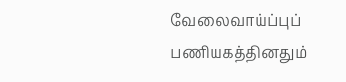வேலைவாய்ப்புப் பணியகத்தினதும்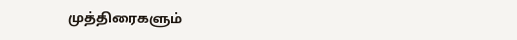முத்திரைகளும்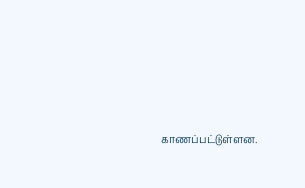காணப்பட்டுள்ளன.